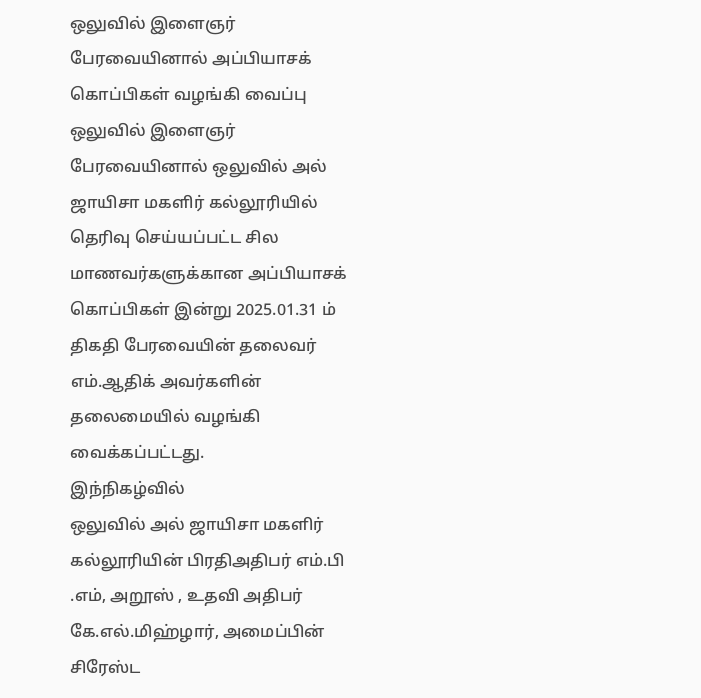ஒலுவில் இளைஞர் பேரவையினால் அப்பியாசக் கொப்பிகள் வழங்கி வைப்பு
ஒலுவில் இளைஞர் பேரவையினால் ஒலுவில் அல் ஜாயிசா மகளிர் கல்லூரியில் தெரிவு செய்யப்பட்ட சில மாணவர்களுக்கான அப்பியாசக் கொப்பிகள் இன்று 2025.01.31 ம் திகதி பேரவையின் தலைவர் எம்.ஆதிக் அவர்களின் தலைமையில் வழங்கி வைக்கப்பட்டது.
இந்நிகழ்வில்
ஒலுவில் அல் ஜாயிசா மகளிர் கல்லூரியின் பிரதிஅதிபர் எம்.பி .எம், அறூஸ் , உதவி அதிபர் கே.எல்.மிஹ்ழார், அமைப்பின் சிரேஸ்ட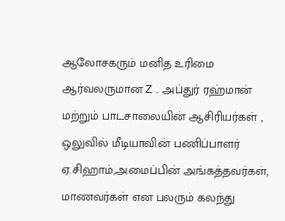ஆலோசகரும் மனித உரிமை ஆர்வலருமான Z . அப்துர் ரஹ்மான் மற்றும் பாடசாலையின் ஆசிரியர்கள் , ஒலுவில் மீடியாவின் பணிப்பாளர் ஏ.சிஹாம்,அமைப்பின் அங்கத்தவர்கள், மாணவர்கள் என பலரும் கலந்து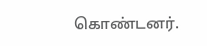கொண்டனர்.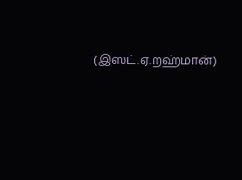(இஸட்.ஏ.றஹ்மான்)